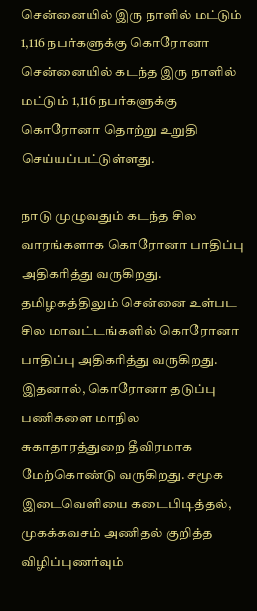சென்னையில் இரு நாளில் மட்டும் 1,116 நபர்களுக்கு கொரோனா
சென்னையில் கடந்த இரு நாளில் மட்டும் 1,116 நபர்களுக்கு கொரோனா தொற்று உறுதி செய்யப்பட்டுள்ளது.

நாடு முழுவதும் கடந்த சில வாரங்களாக கொரோனா பாதிப்பு அதிகரித்து வருகிறது. தமிழகத்திலும் சென்னை உள்பட சில மாவட்டங்களில் கொரோனா பாதிப்பு அதிகரித்து வருகிறது. இதனால், கொரோனா தடுப்பு பணிகளை மாநில சுகாதாரத்துறை தீவிரமாக மேற்கொண்டு வருகிறது. சமூக இடைவெளியை கடைபிடித்தல், முகக்கவசம் அணிதல் குறித்த விழிப்புணர்வும்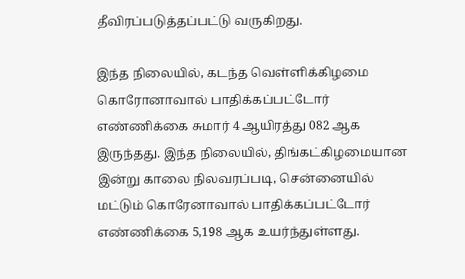தீவிரப்படுத்தப்பட்டு வருகிறது.

இந்த நிலையில், கடந்த வெள்ளிக்கிழமை கொரோனாவால் பாதிக்கப்பட்டோர் எண்ணிக்கை சுமார் 4 ஆயிரத்து 082 ஆக இருந்தது. இந்த நிலையில், திங்கட்கிழமையான இன்று காலை நிலவரப்படி, சென்னையில் மட்டும் கொரேனாவால் பாதிக்கப்பட்டோர் எண்ணிக்கை 5,198 ஆக உயர்ந்துள்ளது.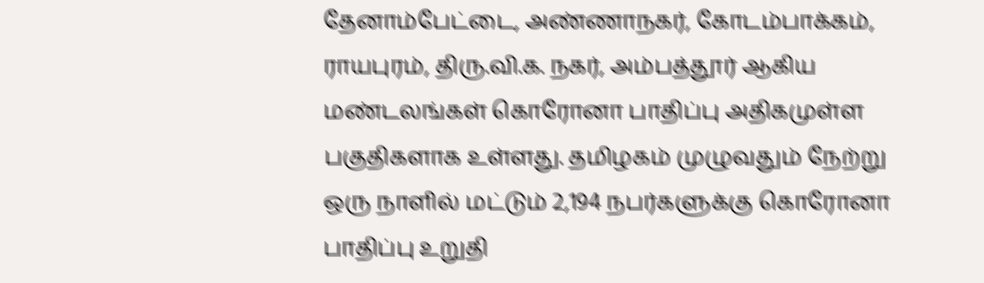தேனாம்பேட்டை, அண்ணாநகர், கோடம்பாக்கம், ராயபுரம், திரு.வி.க. நகர், அம்பத்தூர் ஆகிய மண்டலங்கள் கொரோனா பாதிப்பு அதிகமுள்ள பகுதிகளாக உள்ளது. தமிழகம் முழுவதும் நேற்று ஒரு நாளில் மட்டும் 2,194 நபர்களுக்கு கொரோனா பாதிப்பு உறுதி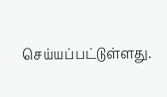செய்யப்பட்டுள்ளது.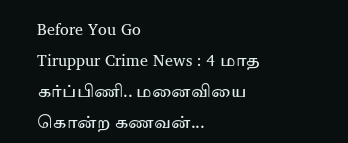Before You Go
Tiruppur Crime News : 4 மாத கர்ப்பிணி.. மனைவியை கொன்ற கணவன்...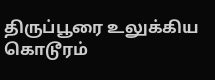திருப்பூரை உலுக்கிய கொடூரம்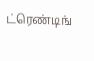ட்ரெண்டிங்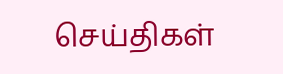செய்திகள்